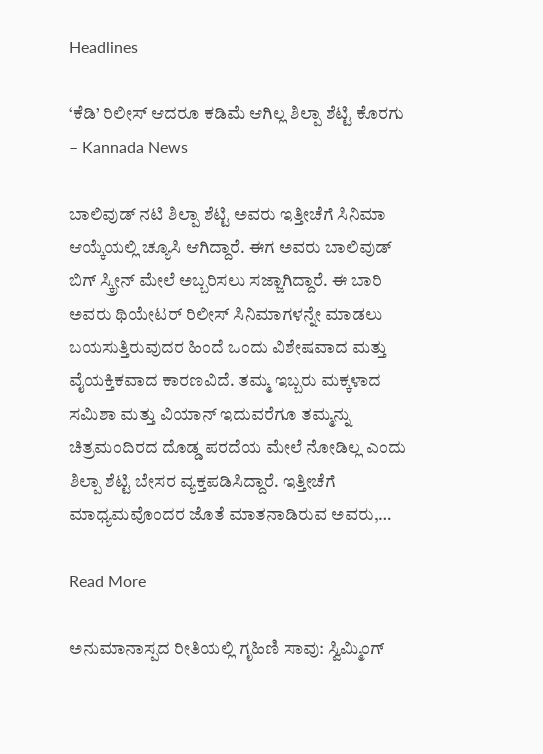Headlines

‘ಕೆಡಿ’ ರಿಲೀಸ್ ಆದರೂ ಕಡಿಮೆ ಆಗಿಲ್ಲ ಶಿಲ್ಪಾ ಶೆಟ್ಟಿ ಕೊರಗು – Kannada News

ಬಾಲಿವುಡ್ ನಟಿ ಶಿಲ್ಪಾ ಶೆಟ್ಟಿ ಅವರು ಇತ್ತೀಚೆಗೆ ಸಿನಿಮಾ ಆಯ್ಕೆಯಲ್ಲಿ ಚ್ಯೂಸಿ ಆಗಿದ್ದಾರೆ. ಈಗ ಅವರು ಬಾಲಿವುಡ್ ಬಿಗ್ ಸ್ಕ್ರೀನ್ ಮೇಲೆ ಅಬ್ಬರಿಸಲು ಸಜ್ಜಾಗಿದ್ದಾರೆ. ಈ ಬಾರಿ ಅವರು ಥಿಯೇಟರ್ ರಿಲೀಸ್ ಸಿನಿಮಾಗಳನ್ನೇ ಮಾಡಲು ಬಯಸುತ್ತಿರುವುದರ ಹಿಂದೆ ಒಂದು ವಿಶೇಷವಾದ ಮತ್ತು ವೈಯಕ್ತಿಕವಾದ ಕಾರಣವಿದೆ. ತಮ್ಮ ಇಬ್ಬರು ಮಕ್ಕಳಾದ ಸಮಿಶಾ ಮತ್ತು ವಿಯಾನ್ ಇದುವರೆಗೂ ತಮ್ಮನ್ನು ಚಿತ್ರಮಂದಿರದ ದೊಡ್ಡ ಪರದೆಯ ಮೇಲೆ ನೋಡಿಲ್ಲ ಎಂದು ಶಿಲ್ಪಾ ಶೆಟ್ಟಿ ಬೇಸರ ವ್ಯಕ್ತಪಡಿಸಿದ್ದಾರೆ. ಇತ್ತೀಚೆಗೆ ಮಾಧ್ಯಮವೊಂದರ ಜೊತೆ ಮಾತನಾಡಿರುವ ಅವರು,…

Read More

ಅನುಮಾನಾಸ್ಪದ ರೀತಿಯಲ್ಲಿ ಗೃಹಿಣಿ ಸಾವು: ಸ್ವಿಮ್ಮಿಂಗ್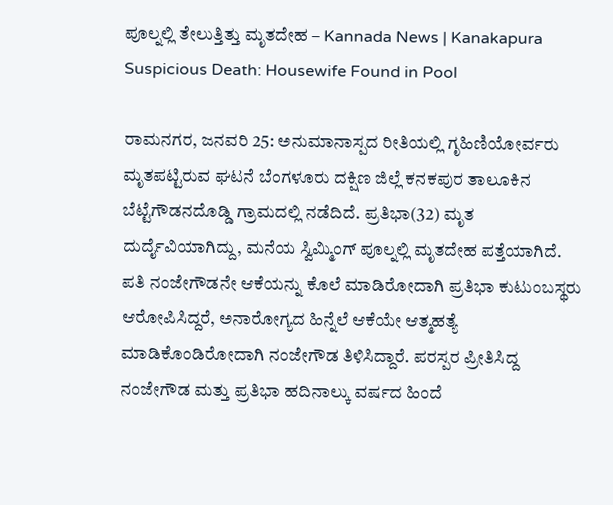ಪೂಲ್ನಲ್ಲಿ ತೇಲುತ್ತಿತ್ತು ಮೃತದೇಹ – Kannada News | Kanakapura Suspicious Death: Housewife Found in Pool

ರಾಮನಗರ, ಜನವರಿ 25: ಅನುಮಾನಾಸ್ಪದ ರೀತಿಯಲ್ಲಿ ಗೃಹಿಣಿಯೋರ್ವರು ಮೃತಪಟ್ಟಿರುವ ಘಟನೆ ಬೆಂಗಳೂರು ದಕ್ಷಿಣ ಜಿಲ್ಲೆ ಕನಕಪುರ ತಾಲೂಕಿನ ಬೆಟ್ಟೆಗೌಡನದೊಡ್ಡಿ ಗ್ರಾಮದಲ್ಲಿ ನಡೆದಿದೆ. ಪ್ರತಿಭಾ(32) ಮೃತ ದುರ್ದೈವಿಯಾಗಿದ್ದು, ಮನೆಯ ಸ್ವಿಮ್ಮಿಂಗ್ ಪೂಲ್ನಲ್ಲಿ ಮೃತದೇಹ ಪತ್ತೆಯಾಗಿದೆ. ಪತಿ ನಂಜೇಗೌಡನೇ ಆಕೆಯನ್ನು ಕೊಲೆ ಮಾಡಿರೋದಾಗಿ ಪ್ರತಿಭಾ ಕುಟುಂಬಸ್ಥರು ಆರೋಪಿಸಿದ್ದರೆ, ಅನಾರೋಗ್ಯದ ಹಿನ್ನೆಲೆ ಆಕೆಯೇ ಆತ್ಮಹತ್ಯೆ ಮಾಡಿಕೊಂಡಿರೋದಾಗಿ ನಂಜೇಗೌಡ ತಿಳಿಸಿದ್ದಾರೆ. ಪರಸ್ಪರ ಪ್ರೀತಿಸಿದ್ದ ನಂಜೇಗೌಡ ಮತ್ತು ಪ್ರತಿಭಾ ಹದಿನಾಲ್ಕು ವರ್ಷದ ಹಿಂದೆ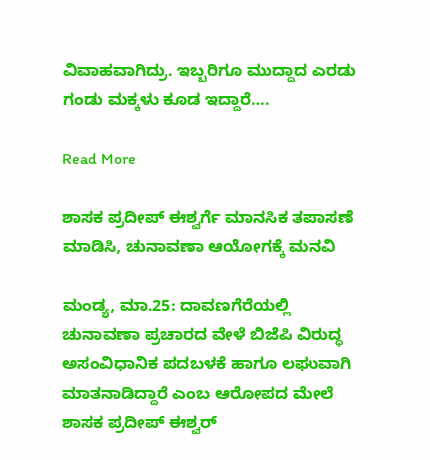ವಿವಾಹವಾಗಿದ್ರು. ಇಬ್ಬರಿಗೂ ಮುದ್ದಾದ ಎರಡು ಗಂಡು ಮಕ್ಕಳು ಕೂಡ ಇದ್ದಾರೆ….

Read More

ಶಾಸಕ ಪ್ರದೀಪ್ ಈಶ್ವರ್ಗೆ ಮಾನಸಿಕ ತಪಾಸಣೆ ಮಾಡಿಸಿ, ಚುನಾವಣಾ ಆಯೋಗಕ್ಕೆ ಮನವಿ

ಮಂಡ್ಯ, ಮಾ.25: ದಾವಣಗೆರೆಯಲ್ಲಿ ಚುನಾವಣಾ ಪ್ರಚಾರದ ವೇಳೆ ಬಿಜೆಪಿ ವಿರುದ್ಧ ಅಸಂವಿಧಾನಿಕ ಪದಬಳಕೆ ಹಾಗೂ ಲಘುವಾಗಿ ಮಾತನಾಡಿದ್ದಾರೆ ಎಂಬ ಆರೋಪದ ಮೇಲೆ ಶಾಸಕ ಪ್ರದೀಪ್ ಈಶ್ವರ್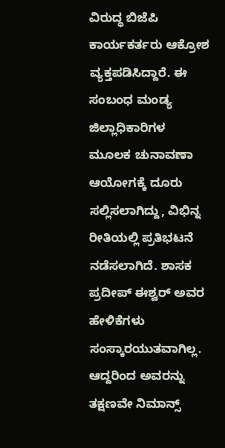ವಿರುದ್ಧ ಬಿಜೆಪಿ ಕಾರ್ಯಕರ್ತರು ಆಕ್ರೋಶ ವ್ಯಕ್ತಪಡಿಸಿದ್ದಾರೆ. ಈ ಸಂಬಂಧ ಮಂಡ್ಯ ಜಿಲ್ಲಾಧಿಕಾರಿಗಳ ಮೂಲಕ ಚುನಾವಣಾ ಆಯೋಗಕ್ಕೆ ದೂರು ಸಲ್ಲಿಸಲಾಗಿದ್ದು, ವಿಭಿನ್ನ ರೀತಿಯಲ್ಲಿ ಪ್ರತಿಭಟನೆ ನಡೆಸಲಾಗಿದೆ. ಶಾಸಕ ಪ್ರದೀಪ್ ಈಶ್ವರ್ ಅವರ ಹೇಳಿಕೆಗಳು ಸಂಸ್ಕಾರಯುತವಾಗಿಲ್ಲ. ಆದ್ದರಿಂದ ಅವರನ್ನು ತಕ್ಷಣವೇ ನಿಮಾನ್ಸ್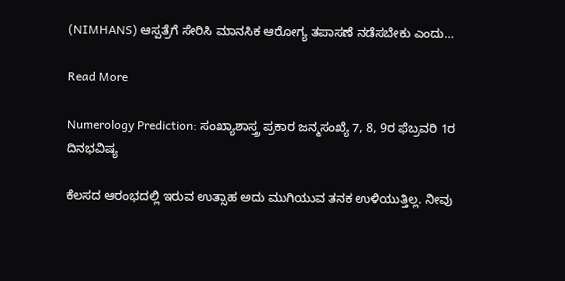(NIMHANS) ಆಸ್ಪತ್ರೆಗೆ ಸೇರಿಸಿ ಮಾನಸಿಕ ಆರೋಗ್ಯ ತಪಾಸಣೆ ನಡೆಸಬೇಕು ಎಂದು…

Read More

Numerology Prediction: ಸಂಖ್ಯಾಶಾಸ್ತ್ರ ಪ್ರಕಾರ ಜನ್ಮಸಂಖ್ಯೆ 7, 8, 9ರ ಫೆಬ್ರವರಿ 1ರ ದಿನಭವಿಷ್ಯ

ಕೆಲಸದ ಆರಂಭದಲ್ಲಿ ಇರುವ ಉತ್ಸಾಹ ಅದು ಮುಗಿಯುವ ತನಕ ಉಳಿಯುತ್ತಿಲ್ಲ. ನೀವು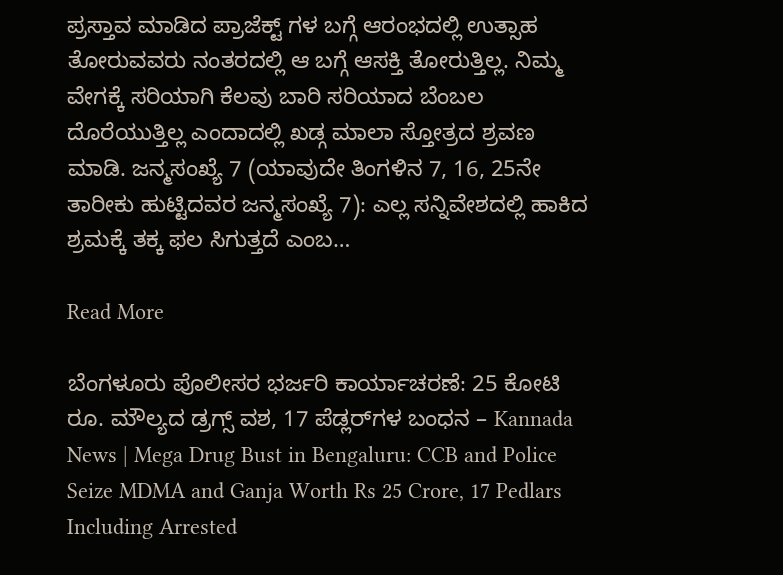ಪ್ರಸ್ತಾವ ಮಾಡಿದ ಪ್ರಾಜೆಕ್ಟ್ ಗಳ ಬಗ್ಗೆ ಆರಂಭದಲ್ಲಿ ಉತ್ಸಾಹ ತೋರುವವರು ನಂತರದಲ್ಲಿ ಆ ಬಗ್ಗೆ ಆಸಕ್ತಿ ತೋರುತ್ತಿಲ್ಲ. ನಿಮ್ಮ ವೇಗಕ್ಕೆ ಸರಿಯಾಗಿ ಕೆಲವು ಬಾರಿ ಸರಿಯಾದ ಬೆಂಬಲ ದೊರೆಯುತ್ತಿಲ್ಲ ಎಂದಾದಲ್ಲಿ ಖಡ್ಗ ಮಾಲಾ ಸ್ತೋತ್ರದ ಶ್ರವಣ ಮಾಡಿ. ಜನ್ಮಸಂಖ್ಯೆ 7 (ಯಾವುದೇ ತಿಂಗಳಿನ 7, 16, 25ನೇ ತಾರೀಕು ಹುಟ್ಟಿದವರ ಜನ್ಮಸಂಖ್ಯೆ 7): ಎಲ್ಲ ಸನ್ನಿವೇಶದಲ್ಲಿ ಹಾಕಿದ ಶ್ರಮಕ್ಕೆ ತಕ್ಕ ಫಲ ಸಿಗುತ್ತದೆ ಎಂಬ…

Read More

ಬೆಂಗಳೂರು ಪೊಲೀಸರ ಭರ್ಜರಿ ಕಾರ್ಯಾಚರಣೆ: 25 ಕೋಟಿ ರೂ. ಮೌಲ್ಯದ ಡ್ರಗ್ಸ್ ವಶ, 17 ಪೆಡ್ಲರ್‌ಗಳ ಬಂಧನ – Kannada News | Mega Drug Bust in Bengaluru: CCB and Police Seize MDMA and Ganja Worth Rs 25 Crore, 17 Pedlars Including Arrested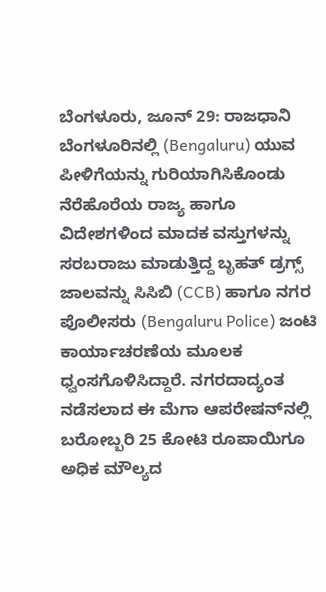ಬೆಂಗಳೂರು, ಜೂನ್ 29: ರಾಜಧಾನಿ ಬೆಂಗಳೂರಿನಲ್ಲಿ (Bengaluru) ಯುವ ಪೀಳಿಗೆಯನ್ನು ಗುರಿಯಾಗಿಸಿಕೊಂಡು ನೆರೆಹೊರೆಯ ರಾಜ್ಯ ಹಾಗೂ ವಿದೇಶಗಳಿಂದ ಮಾದಕ ವಸ್ತುಗಳನ್ನು ಸರಬರಾಜು ಮಾಡುತ್ತಿದ್ದ ಬೃಹತ್ ಡ್ರಗ್ಸ್ ಜಾಲವನ್ನು ಸಿಸಿಬಿ (CCB) ಹಾಗೂ ನಗರ ಪೊಲೀಸರು (Bengaluru Police) ಜಂಟಿ ಕಾರ್ಯಾಚರಣೆಯ ಮೂಲಕ ಧ್ವಂಸಗೊಳಿಸಿದ್ದಾರೆ. ನಗರದಾದ್ಯಂತ ನಡೆಸಲಾದ ಈ ಮೆಗಾ ಆಪರೇಷನ್‌ನಲ್ಲಿ ಬರೋಬ್ಬರಿ 25 ಕೋಟಿ ರೂಪಾಯಿಗೂ ಅಧಿಕ ಮೌಲ್ಯದ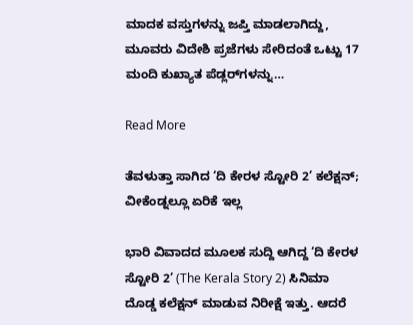ಮಾದಕ ವಸ್ತುಗಳನ್ನು ಜಪ್ತಿ ಮಾಡಲಾಗಿದ್ದು, ಮೂವರು ವಿದೇಶಿ ಪ್ರಜೆಗಳು ಸೇರಿದಂತೆ ಒಟ್ಟು 17 ಮಂದಿ ಕುಖ್ಯಾತ ಪೆಡ್ಲರ್‌ಗಳನ್ನು…

Read More

ತೆವಳುತ್ತಾ ಸಾಗಿದ ‘ದಿ ಕೇರಳ ಸ್ಟೋರಿ 2’ ಕಲೆಕ್ಷನ್; ವೀಕೆಂಡ್ನಲ್ಲೂ ಏರಿಕೆ ಇಲ್ಲ

ಭಾರಿ ವಿವಾದದ ಮೂಲಕ ಸುದ್ದಿ ಆಗಿದ್ದ ‘ದಿ ಕೇರಳ ಸ್ಟೋರಿ 2’ (The Kerala Story 2) ಸಿನಿಮಾ ದೊಡ್ಡ ಕಲೆಕ್ಷನ್ ಮಾಡುವ ನಿರೀಕ್ಷೆ ಇತ್ತು. ಆದರೆ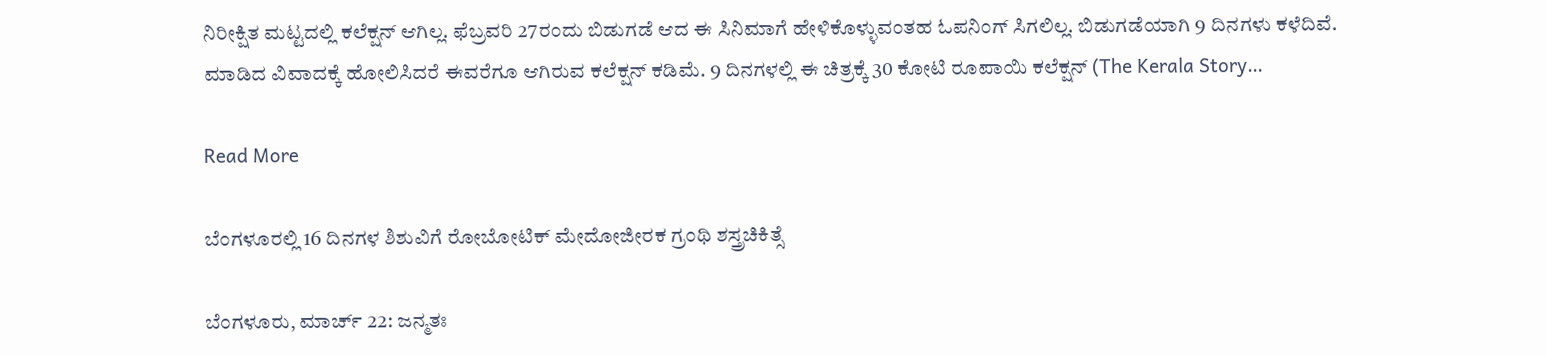ನಿರೀಕ್ಷಿತ ಮಟ್ಟದಲ್ಲಿ ಕಲೆಕ್ಷನ್ ಆಗಿಲ್ಲ. ಫೆಬ್ರವರಿ 27ರಂದು ಬಿಡುಗಡೆ ಆದ ಈ ಸಿನಿಮಾಗೆ ಹೇಳಿಕೊಳ್ಳುವಂತಹ ಓಪನಿಂಗ್ ಸಿಗಲಿಲ್ಲ. ಬಿಡುಗಡೆಯಾಗಿ 9 ದಿನಗಳು ಕಳೆದಿವೆ. ಮಾಡಿದ ವಿವಾದಕ್ಕೆ ಹೋಲಿಸಿದರೆ ಈವರೆಗೂ ಆಗಿರುವ ಕಲೆಕ್ಷನ್ ಕಡಿಮೆ. 9 ದಿನಗಳಲ್ಲಿ ಈ ಚಿತ್ರಕ್ಕೆ 30 ಕೋಟಿ ರೂಪಾಯಿ ಕಲೆಕ್ಷನ್ (The Kerala Story…

Read More

ಬೆಂಗಳೂರಲ್ಲಿ 16 ದಿನಗಳ ಶಿಶುವಿಗೆ ರೋಬೋಟಿಕ್ ಮೇದೋಜೀರಕ ಗ್ರಂಥಿ ಶಸ್ತ್ರಚಿಕಿತ್ಸೆ

ಬೆಂಗಳೂರು, ಮಾರ್ಚ್ 22: ಜನ್ಮತಃ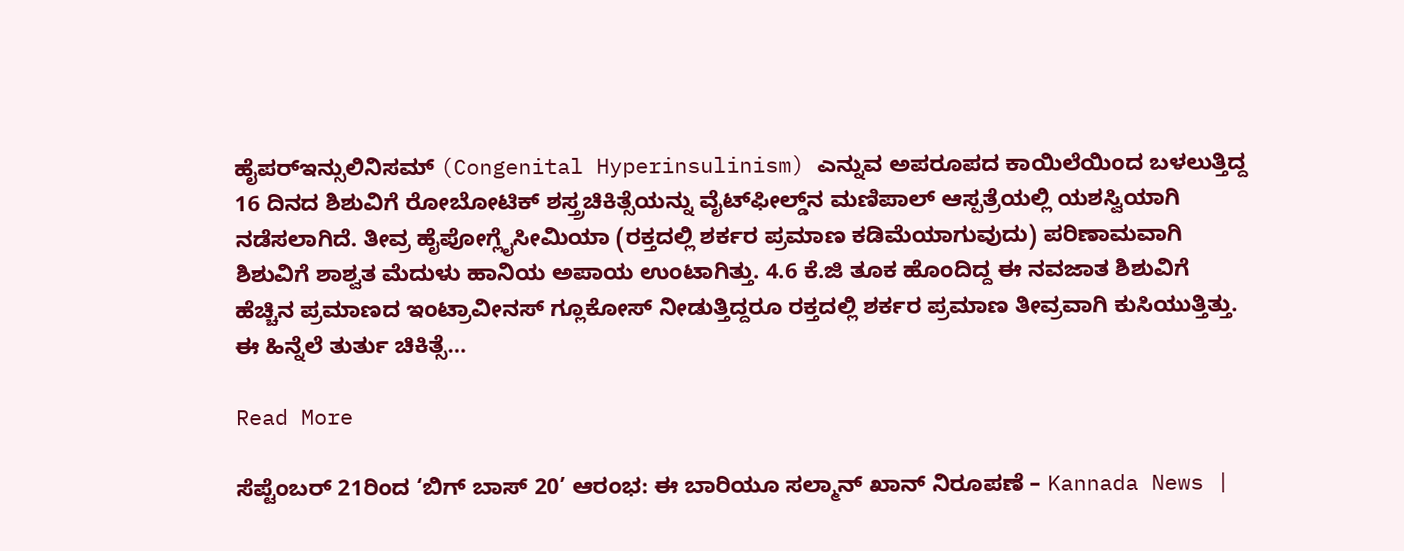ಹೈಪರ್‌ಇನ್ಸುಲಿನಿಸಮ್ (Congenital Hyperinsulinism) ಎನ್ನುವ ಅಪರೂಪದ ಕಾಯಿಲೆಯಿಂದ ಬಳಲುತ್ತಿದ್ದ 16 ದಿನದ ಶಿಶುವಿಗೆ ರೋಬೋಟಿಕ್ ಶಸ್ತ್ರಚಿಕಿತ್ಸೆಯನ್ನು ವೈಟ್‌ಫೀಲ್ಡ್‌ನ ಮಣಿಪಾಲ್ ಆಸ್ಪತ್ರೆಯಲ್ಲಿ ಯಶಸ್ವಿಯಾಗಿ ನಡೆಸಲಾಗಿದೆ. ತೀವ್ರ ಹೈಪೋಗ್ಲೈಸೀಮಿಯಾ (ರಕ್ತದಲ್ಲಿ ಶರ್ಕರ ಪ್ರಮಾಣ ಕಡಿಮೆಯಾಗುವುದು) ಪರಿಣಾಮವಾಗಿ ಶಿಶುವಿಗೆ ಶಾಶ್ವತ ಮೆದುಳು ಹಾನಿಯ ಅಪಾಯ ಉಂಟಾಗಿತ್ತು. 4.6 ಕೆ.ಜಿ ತೂಕ ಹೊಂದಿದ್ದ ಈ ನವಜಾತ ಶಿಶುವಿಗೆ ಹೆಚ್ಚಿನ ಪ್ರಮಾಣದ ಇಂಟ್ರಾವೀನಸ್ ಗ್ಲೂಕೋಸ್ ನೀಡುತ್ತಿದ್ದರೂ ರಕ್ತದಲ್ಲಿ ಶರ್ಕರ ಪ್ರಮಾಣ ತೀವ್ರವಾಗಿ ಕುಸಿಯುತ್ತಿತ್ತು. ಈ ಹಿನ್ನೆಲೆ ತುರ್ತು ಚಿಕಿತ್ಸೆ…

Read More

ಸೆಪ್ಟೆಂಬರ್ 21ರಿಂದ ‘ಬಿಗ್ ಬಾಸ್ 20’ ಆರಂಭ: ಈ ಬಾರಿಯೂ ಸಲ್ಮಾನ್ ಖಾನ್ ನಿರೂಪಣೆ – Kannada News |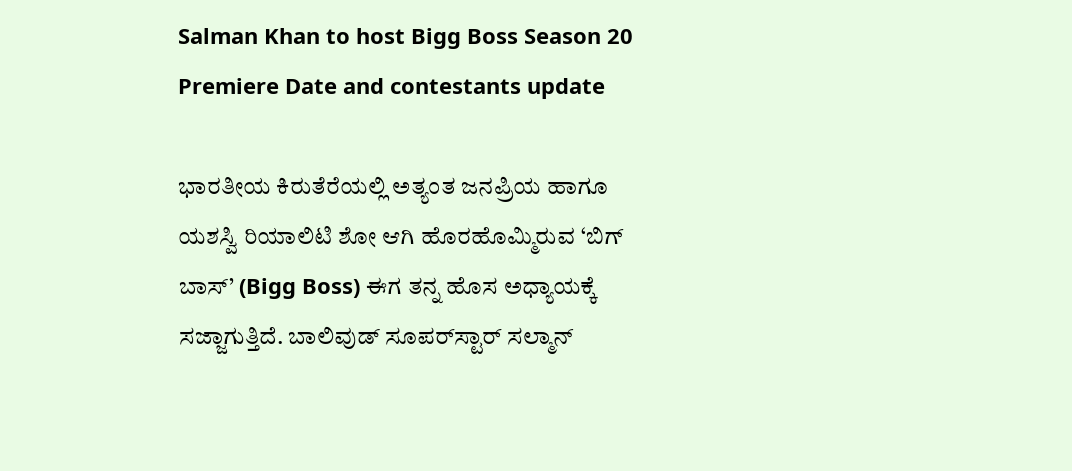Salman Khan to host Bigg Boss Season 20 Premiere Date and contestants update

ಭಾರತೀಯ ಕಿರುತೆರೆಯಲ್ಲಿ ಅತ್ಯಂತ ಜನಪ್ರಿಯ ಹಾಗೂ ಯಶಸ್ವಿ ರಿಯಾಲಿಟಿ ಶೋ ಆಗಿ ಹೊರಹೊಮ್ಮಿರುವ ‘ಬಿಗ್ ಬಾಸ್’ (Bigg Boss) ಈಗ ತನ್ನ ಹೊಸ ಅಧ್ಯಾಯಕ್ಕೆ ಸಜ್ಜಾಗುತ್ತಿದೆ. ಬಾಲಿವುಡ್ ಸೂಪರ್‌ಸ್ಟಾರ್ ಸಲ್ಮಾನ್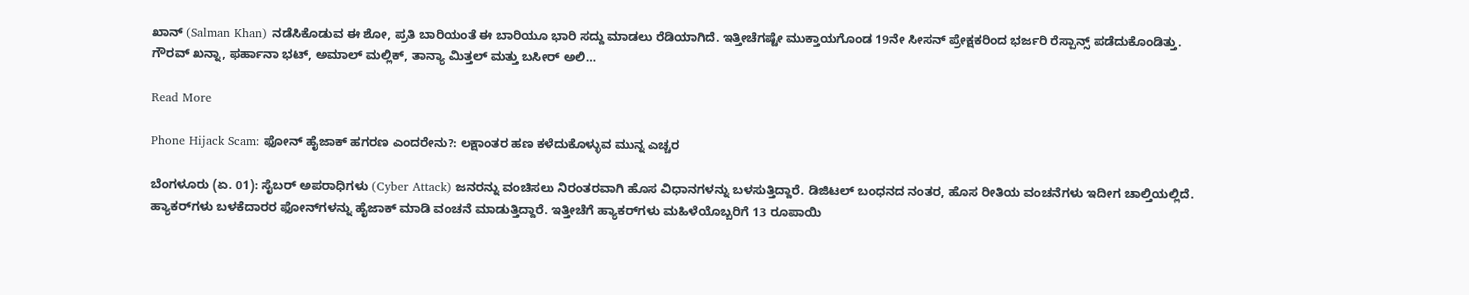ಖಾನ್ (Salman Khan) ನಡೆಸಿಕೊಡುವ ಈ ಶೋ, ಪ್ರತಿ ಬಾರಿಯಂತೆ ಈ ಬಾರಿಯೂ ಭಾರಿ ಸದ್ದು ಮಾಡಲು ರೆಡಿಯಾಗಿದೆ. ಇತ್ತೀಚೆಗಷ್ಟೇ ಮುಕ್ತಾಯಗೊಂಡ 19ನೇ ಸೀಸನ್ ಪ್ರೇಕ್ಷಕರಿಂದ ಭರ್ಜರಿ ರೆಸ್ಪಾನ್ಸ್ ಪಡೆದುಕೊಂಡಿತ್ತು. ಗೌರವ್ ಖನ್ನಾ, ಫರ್ಹಾನಾ ಭಟ್, ಅಮಾಲ್ ಮಲ್ಲಿಕ್, ತಾನ್ಯಾ ಮಿತ್ತಲ್ ಮತ್ತು ಬಸೀರ್ ಅಲಿ…

Read More

Phone Hijack Scam: ಫೋನ್ ಹೈಜಾಕ್ ಹಗರಣ ಎಂದರೇನು?: ಲಕ್ಷಾಂತರ ಹಣ ಕಳೆದುಕೊಳ್ಳುವ ಮುನ್ನ ಎಚ್ಚರ

ಬೆಂಗಳೂರು (ಏ. 01): ಸೈಬರ್ ಅಪರಾಧಿಗಳು (Cyber Attack) ಜನರನ್ನು ವಂಚಿಸಲು ನಿರಂತರವಾಗಿ ಹೊಸ ವಿಧಾನಗಳನ್ನು ಬಳಸುತ್ತಿದ್ದಾರೆ. ಡಿಜಿಟಲ್ ಬಂಧನದ ನಂತರ, ಹೊಸ ರೀತಿಯ ವಂಚನೆಗಳು ಇದೀಗ ಚಾಲ್ತಿಯಲ್ಲಿದೆ. ಹ್ಯಾಕರ್‌ಗಳು ಬಳಕೆದಾರರ ಫೋನ್‌ಗಳನ್ನು ಹೈಜಾಕ್ ಮಾಡಿ ವಂಚನೆ ಮಾಡುತ್ತಿದ್ದಾರೆ. ಇತ್ತೀಚೆಗೆ ಹ್ಯಾಕರ್‌ಗಳು ಮಹಿಳೆಯೊಬ್ಬರಿಗೆ 13 ರೂಪಾಯಿ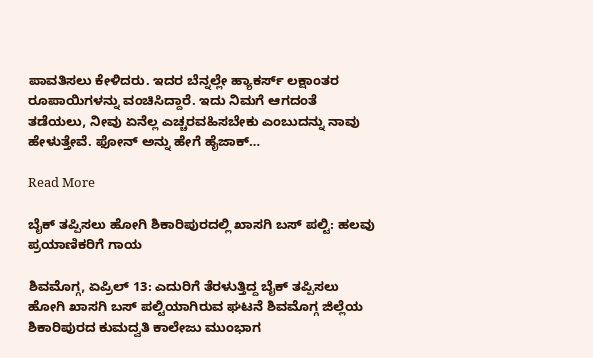ಪಾವತಿಸಲು ಕೇಳಿದರು. ಇದರ ಬೆನ್ನಲ್ಲೇ ಹ್ಯಾಕರ್ಸ್ ಲಕ್ಷಾಂತರ ರೂಪಾಯಿಗಳನ್ನು ವಂಚಿಸಿದ್ದಾರೆ. ಇದು ನಿಮಗೆ ಆಗದಂತೆ ತಡೆಯಲು, ನೀವು ಏನೆಲ್ಲ ಎಚ್ಚರವಹಿಸಬೇಕು ಎಂಬುದನ್ನು ನಾವು ಹೇಳುತ್ತೇವೆ. ಫೋನ್ ಅನ್ನು ಹೇಗೆ ಹೈಜಾಕ್…

Read More

ಬೈಕ್ ತಪ್ಪಿಸಲು ಹೋಗಿ ಶಿಕಾರಿಪುರದಲ್ಲಿ ಖಾಸಗಿ ಬಸ್ ಪಲ್ಟಿ: ಹಲವು ಪ್ರಯಾಣಿಕರಿಗೆ ಗಾಯ

ಶಿವಮೊಗ್ಗ, ಏಪ್ರಿಲ್ 13: ಎದುರಿಗೆ ತೆರಳುತ್ತಿದ್ದ ಬೈಕ್ ತಪ್ಪಿಸಲು ಹೋಗಿ ಖಾಸಗಿ ಬಸ್ ಪಲ್ಟಿಯಾಗಿರುವ ಘಟನೆ ಶಿವಮೊಗ್ಗ ಜಿಲ್ಲೆಯ ಶಿಕಾರಿಪುರದ ಕುಮದ್ವತಿ ಕಾಲೇಜು ಮುಂಭಾಗ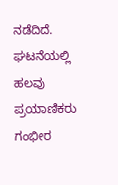ನಡೆದಿದೆ. ಘಟನೆಯಲ್ಲಿ ಹಲವು ಪ್ರಯಾಣಿಕರು ಗಂಭೀರ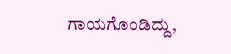ಗಾಯಗೊಂಡಿದ್ದು,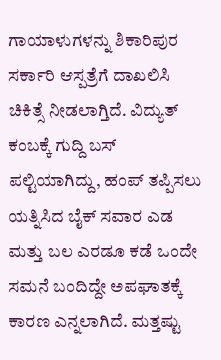ಗಾಯಾಳುಗಳನ್ನು ಶಿಕಾರಿಪುರ ಸರ್ಕಾರಿ ಆಸ್ಪತ್ರೆಗೆ ದಾಖಲಿಸಿ ಚಿಕಿತ್ಸೆ ನೀಡಲಾಗ್ತಿದೆ. ವಿದ್ಯುತ್ ಕಂಬಕ್ಕೆ ಗುದ್ದಿ ಬಸ್ ಪಲ್ಟಿಯಾಗಿದ್ದು, ಹಂಪ್ ತಪ್ಪಿಸಲು ಯತ್ನಿಸಿದ ಬೈಕ್ ಸವಾರ ಎಡ ಮತ್ತು ಬಲ ಎರಡೂ ಕಡೆ ಒಂದೇ ಸಮನೆ ಬಂದಿದ್ದೇ ಅಪಘಾತಕ್ಕೆ ಕಾರಣ ಎನ್ನಲಾಗಿದೆ. ಮತ್ತಷ್ಟು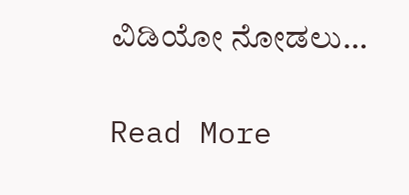ವಿಡಿಯೋ ನೋಡಲು…

Read More